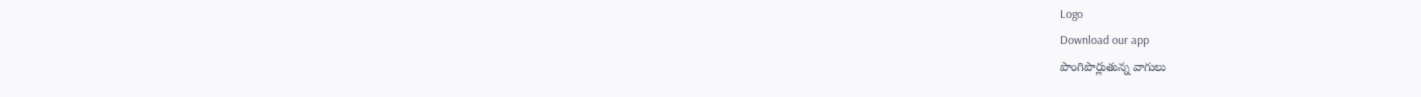Logo
Download our app
పొంగిపొర్లుతున్న వాగులు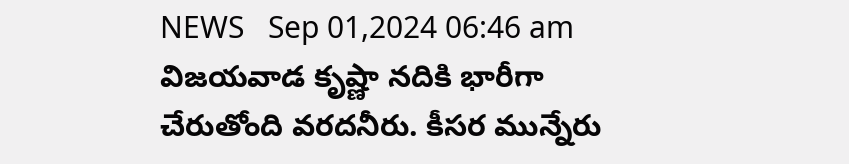NEWS   Sep 01,2024 06:46 am
విజయవాడ కృష్ణా నదికి భారీగా చేరుతోంది వరదనీరు. కీసర మున్నేరు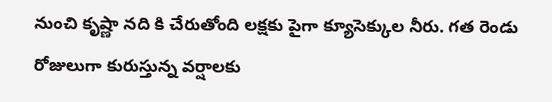నుంచి కృష్ణా నది కి చేరుతోంది లక్షకు పైగా క్యూసెక్కుల నీరు. గత రెండు రోజులుగా కురుస్తున్న వర్షాలకు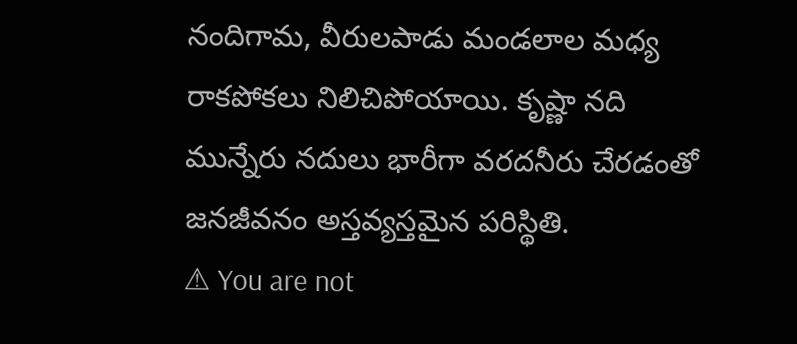నందిగామ, వీరులపాడు మండలాల మ‌ధ్య రాకపోకలు నిలిచిపోయాయి. కృష్ణా నది మున్నేరు నదులు భారీగా వరదనీరు చేరడంతో జనజీవనం అస్తవ్యస్తమైన ప‌రిస్థితి.
⚠ You are not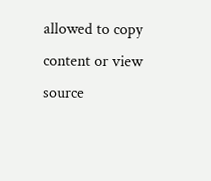allowed to copy content or view source